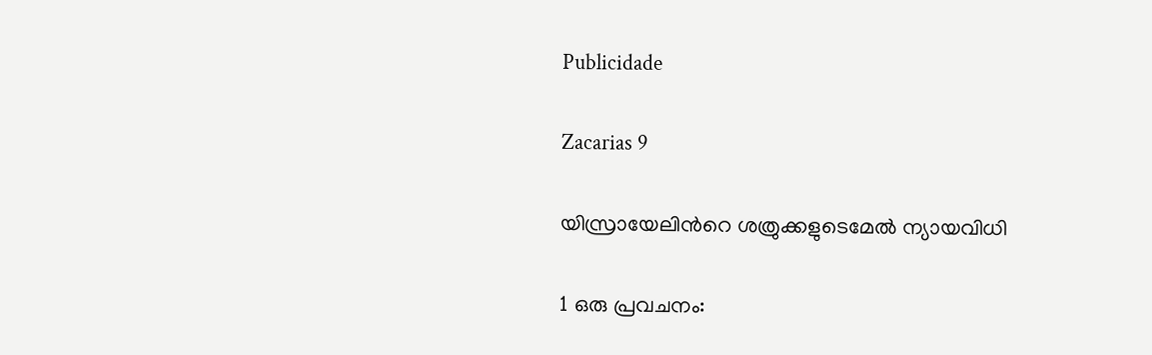Publicidade

Zacarias 9

യിസ്രായേലിന്‍റെ ശത്രുക്കളുടെമേൽ ന്യായവിധി

1 ഒരു പ്രവചനം: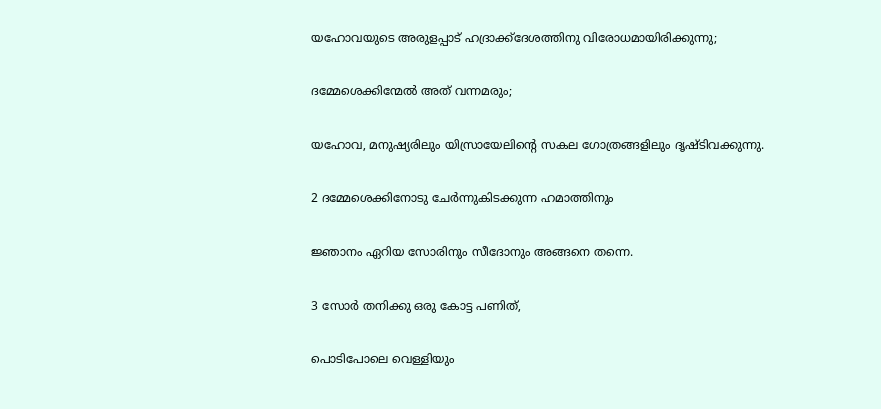യഹോവയുടെ അരുളപ്പാട് ഹദ്രാക്ക്ദേശത്തിനു വിരോധമായിരിക്കുന്നു;

ദമ്മേശെക്കിന്മേൽ അത് വന്നമരും;

യഹോവ, മനുഷ്യരിലും യിസ്രായേലിന്‍റെ സകല ഗോത്രങ്ങളിലും ദൃഷ്ടിവക്കുന്നു.

2 ദമ്മേശെക്കിനോടു ചേർന്നുകിടക്കുന്ന ഹമാത്തിനും

ജ്ഞാനം ഏറിയ സോരിനും സീദോനും അങ്ങനെ തന്നെ.

3 സോർ തനിക്കു ഒരു കോട്ട പണിത്,

പൊടിപോലെ വെള്ളിയും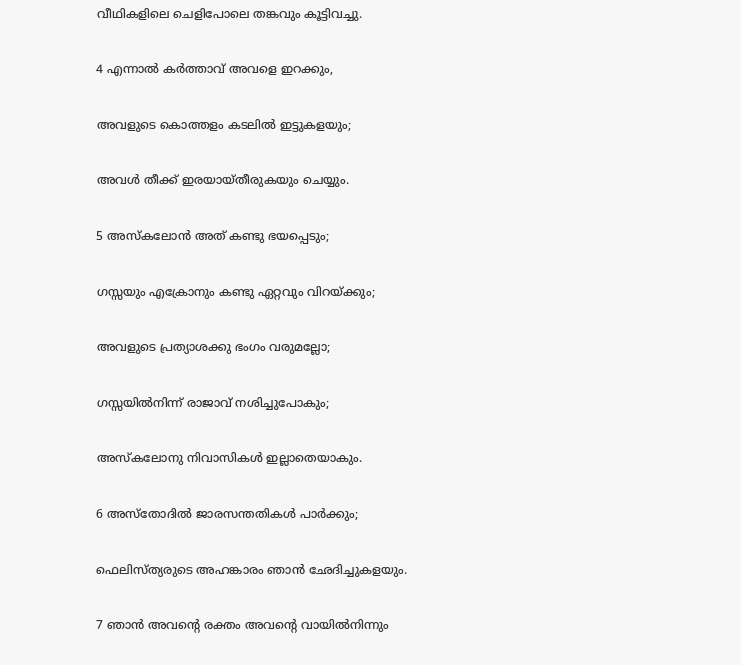വീഥികളിലെ ചെളിപോലെ തങ്കവും കൂട്ടിവച്ചു.

4 എന്നാൽ കർത്താവ് അവളെ ഇറക്കും,

അവളുടെ കൊത്തളം കടലിൽ ഇട്ടുകളയും;

അവൾ തീക്ക് ഇരയായ്തീരുകയും ചെയ്യും.

5 അസ്കലോൻ അത് കണ്ടു ഭയപ്പെടും;

ഗസ്സയും എക്രോനും കണ്ടു ഏറ്റവും വിറയ്ക്കും;

അവളുടെ പ്രത്യാശക്കു ഭംഗം വരുമല്ലോ;

ഗസ്സയിൽനിന്ന് രാജാവ് നശിച്ചുപോകും;

അസ്കലോനു നിവാസികൾ ഇല്ലാതെയാകും.

6 അസ്തോദിൽ ജാരസന്തതികൾ പാർക്കും;

ഫെലിസ്ത്യരുടെ അഹങ്കാരം ഞാൻ ഛേദിച്ചുകളയും.

7 ഞാൻ അവന്‍റെ രക്തം അവന്‍റെ വായിൽനിന്നും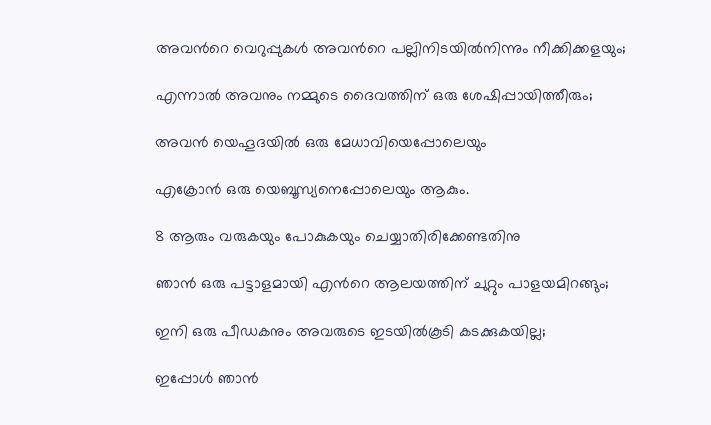അവന്‍റെ വെറുപ്പുകൾ അവന്‍റെ പല്ലിനിടയിൽനിന്നും നീക്കിക്കളയും;

എന്നാൽ അവനും നമ്മുടെ ദൈവത്തിന് ഒരു ശേഷിപ്പായിത്തീരും;

അവൻ യെഹൂദയിൽ ഒരു മേധാവിയെപ്പോലെയും

എക്രോൻ ഒരു യെബൂസ്യനെപ്പോലെയും ആകും.

8 ആരും വരുകയും പോകുകയും ചെയ്യാതിരിക്കേണ്ടതിനു

ഞാൻ ഒരു പട്ടാളമായി എന്‍റെ ആലയത്തിന് ചുറ്റും പാളയമിറങ്ങും;

ഇനി ഒരു പീഡകനും അവരുടെ ഇടയിൽകൂടി കടക്കുകയില്ല;

ഇപ്പോൾ ഞാൻ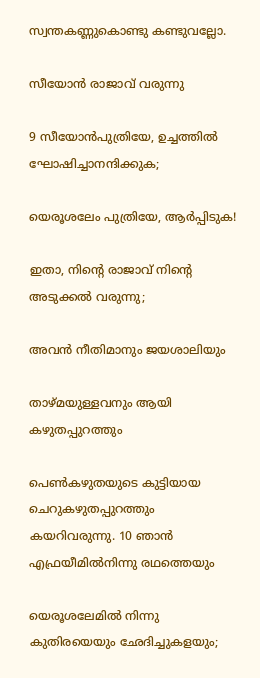സ്വന്തകണ്ണുകൊണ്ടു കണ്ടുവല്ലോ.

സീയോൻ രാജാവ് വരുന്നു

9 സീയോൻപുത്രിയേ, ഉച്ചത്തിൽ ഘോഷിച്ചാനന്ദിക്കുക;

യെരൂശലേം പുത്രിയേ, ആർപ്പിടുക!

ഇതാ, നിന്‍റെ രാജാവ് നിന്‍റെ അടുക്കൽ വരുന്നു;

അവൻ നീതിമാനും ജയശാലിയും

താഴ്മയുള്ളവനും ആയി കഴുതപ്പുറത്തും

പെൺകഴുതയുടെ കുട്ടിയായ ചെറുകഴുതപ്പുറത്തും കയറിവരുന്നു. 10 ഞാൻ എഫ്രയീമിൽനിന്നു രഥത്തെയും

യെരൂശലേമിൽ നിന്നു കുതിരയെയും ഛേദിച്ചുകളയും;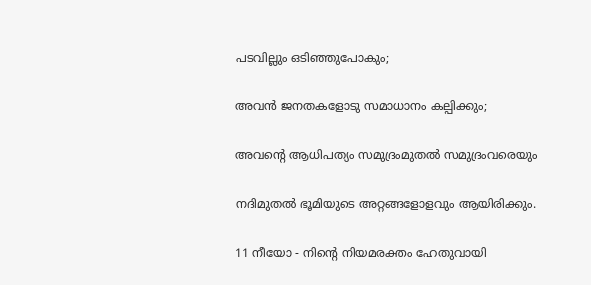പടവില്ലും ഒടിഞ്ഞുപോകും;

അവൻ ജനതകളോടു സമാധാനം കല്പിക്കും;

അവന്‍റെ ആധിപത്യം സമുദ്രംമുതൽ സമുദ്രംവരെയും

നദിമുതൽ ഭൂമിയുടെ അറ്റങ്ങളോളവും ആയിരിക്കും.

11 നീയോ - നിന്‍റെ നിയമരക്തം ഹേതുവായി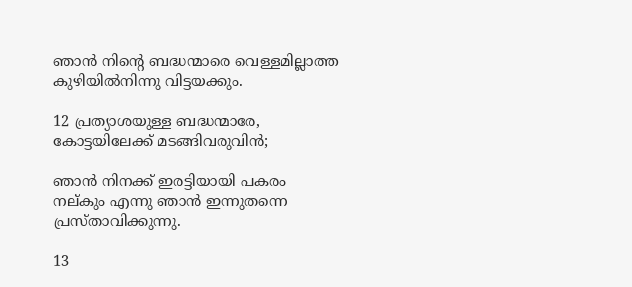ഞാൻ നിന്‍റെ ബദ്ധന്മാരെ വെള്ളമില്ലാത്ത കുഴിയിൽനിന്നു വിട്ടയക്കും.

12 പ്രത്യാശയുള്ള ബദ്ധന്മാരേ, കോട്ടയിലേക്ക് മടങ്ങിവരുവിൻ;

ഞാൻ നിനക്ക് ഇരട്ടിയായി പകരം നല്കും എന്നു ഞാൻ ഇന്നുതന്നെ പ്രസ്താവിക്കുന്നു.

13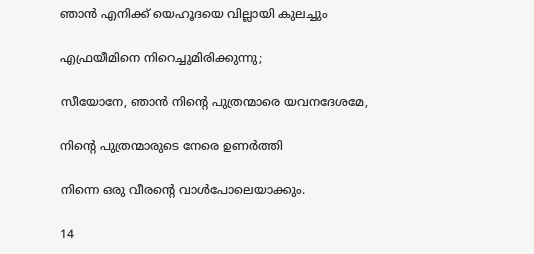ഞാൻ എനിക്ക് യെഹൂദയെ വില്ലായി കുലച്ചും

എഫ്രയീമിനെ നിറെച്ചുമിരിക്കുന്നു;

സീയോനേ, ഞാൻ നിന്‍റെ പുത്രന്മാരെ യവനദേശമേ,

നിന്‍റെ പുത്രന്മാരുടെ നേരെ ഉണർത്തി

നിന്നെ ഒരു വീരന്‍റെ വാൾപോലെയാക്കും.

14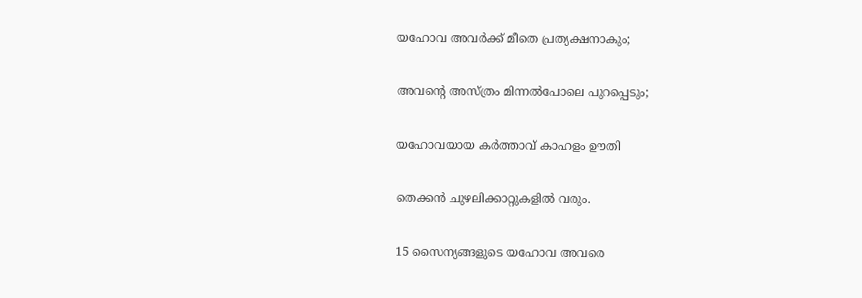യഹോവ അവർക്ക് മീതെ പ്രത്യക്ഷനാകും;

അവന്‍റെ അസ്ത്രം മിന്നൽപോലെ പുറപ്പെടും;

യഹോവയായ കർത്താവ് കാഹളം ഊതി

തെക്കൻ ചുഴലിക്കാറ്റുകളിൽ വരും.

15 സൈന്യങ്ങളുടെ യഹോവ അവരെ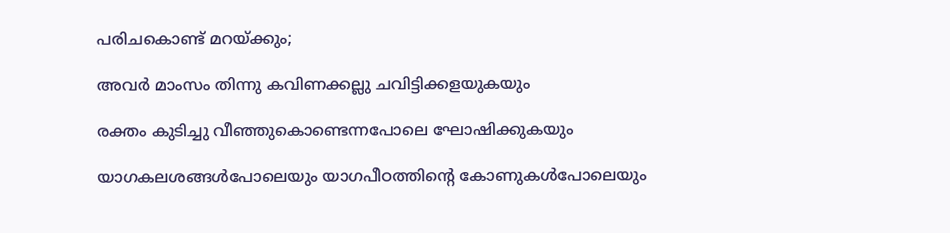പരിചകൊണ്ട് മറയ്ക്കും;

അവർ മാംസം തിന്നു കവിണക്കല്ലു ചവിട്ടിക്കളയുകയും

രക്തം കുടിച്ചു വീഞ്ഞുകൊണ്ടെന്നപോലെ ഘോഷിക്കുകയും

യാഗകലശങ്ങൾപോലെയും യാഗപീഠത്തിന്‍റെ കോണുകൾപോലെയും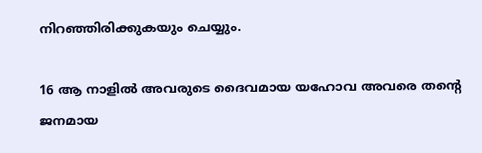നിറഞ്ഞിരിക്കുകയും ചെയ്യും.

16 ആ നാളിൽ അവരുടെ ദൈവമായ യഹോവ അവരെ തന്‍റെ ജനമായ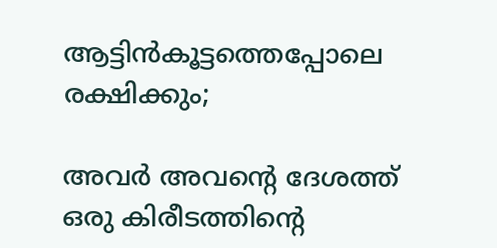ആട്ടിൻകൂട്ടത്തെപ്പോലെ രക്ഷിക്കും;

അവർ അവന്‍റെ ദേശത്ത് ഒരു കിരീടത്തിന്‍റെ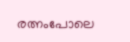രത്നംപോലെ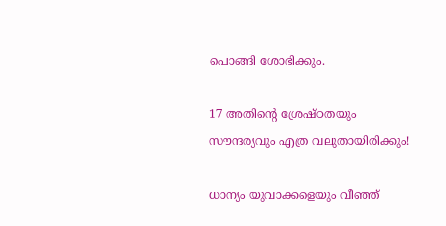പൊങ്ങി ശോഭിക്കും.

17 അതിന്‍റെ ശ്രേഷ്ഠതയും സൗന്ദര്യവും എത്ര വലുതായിരിക്കും!

ധാന്യം യുവാക്കളെയും വീഞ്ഞ്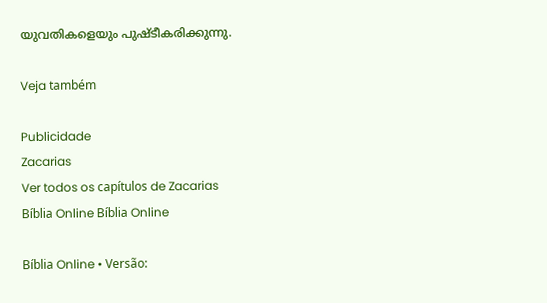യുവതികളെയും പുഷ്ടീകരിക്കുന്നു.

Veja também

Publicidade
Zacarias
Ver todos os capítulos de Zacarias
Bíblia Online Bíblia Online

Bíblia Online • Versão: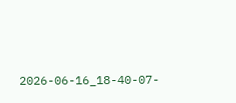2026-06-16_18-40-07-